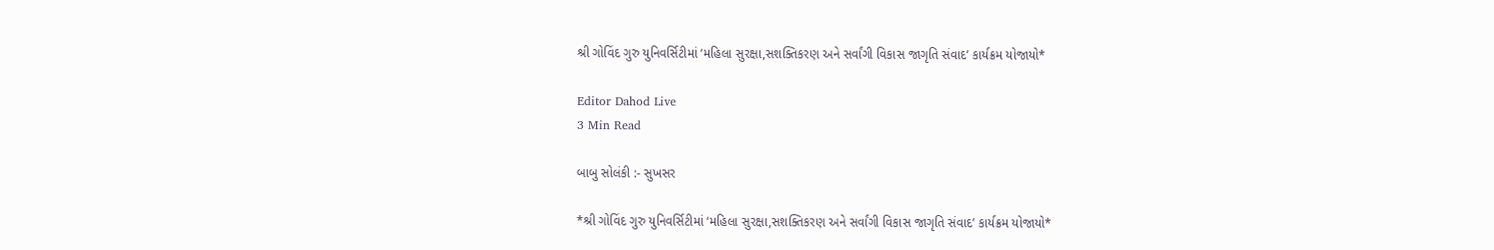શ્રી ગોવિંદ ગુરુ યુનિવર્સિટીમાં ‘મહિલા સુરક્ષા,સશક્તિકરણ અને સર્વાંગી વિકાસ જાગૃતિ સંવાદ’ કાર્યક્રમ યોજાયો*

Editor Dahod Live
3 Min Read

બાબુ સોલંકી :- સુખસર

*શ્રી ગોવિંદ ગુરુ યુનિવર્સિટીમાં ‘મહિલા સુરક્ષા,સશક્તિકરણ અને સર્વાંગી વિકાસ જાગૃતિ સંવાદ’ કાર્યક્રમ યોજાયો*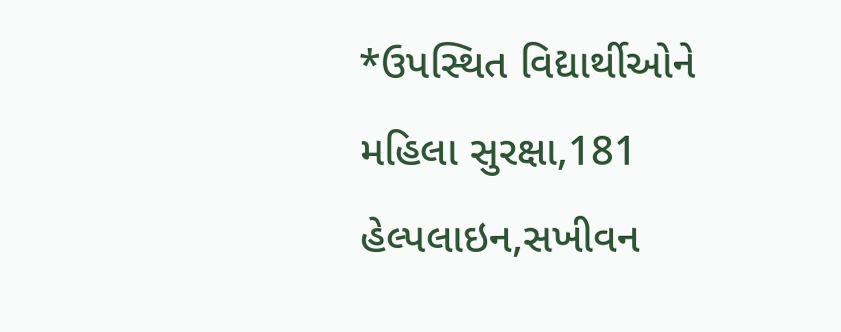*ઉપસ્થિત વિદ્યાર્થીઓને મહિલા સુરક્ષા,181 હેલ્પલાઇન,સખીવન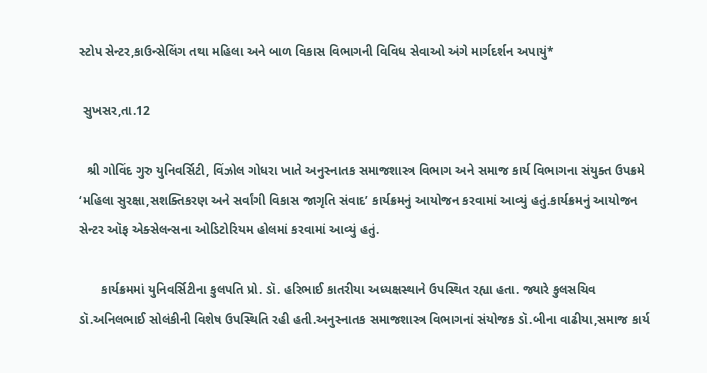સ્ટોપ સેન્ટર,કાઉન્સેલિંગ તથા મહિલા અને બાળ વિકાસ વિભાગની વિવિધ સેવાઓ અંગે માર્ગદર્શન અપાયું*

 સુખસર,તા.12

  શ્રી ગોવિંદ ગુરુ યુનિવર્સિટી, વિંઝોલ ગોધરા ખાતે અનુસ્નાતક સમાજશાસ્ત્ર વિભાગ અને સમાજ કાર્ય વિભાગના સંયુક્ત ઉપક્રમે ‘મહિલા સુરક્ષા,સશક્તિકરણ અને સર્વાંગી વિકાસ જાગૃતિ સંવાદ’ કાર્યક્રમનું આયોજન કરવામાં આવ્યું હતું.કાર્યક્રમનું આયોજન સેન્ટર ઑફ એક્સેલન્સના ઓડિટોરિયમ હોલમાં કરવામાં આવ્યું હતું.

      કાર્યક્રમમાં યુનિવર્સિટીના કુલપતિ પ્રો. ડૉ. હરિભાઈ કાતરીયા અધ્યક્ષસ્થાને ઉપસ્થિત રહ્યા હતા. જ્યારે કુલસચિવ ડૉ.અનિલભાઈ સોલંકીની વિશેષ ઉપસ્થિતિ રહી હતી.અનુસ્નાતક સમાજશાસ્ત્ર વિભાગનાં સંયોજક ડૉ.બીના વાઢીયા,સમાજ કાર્ય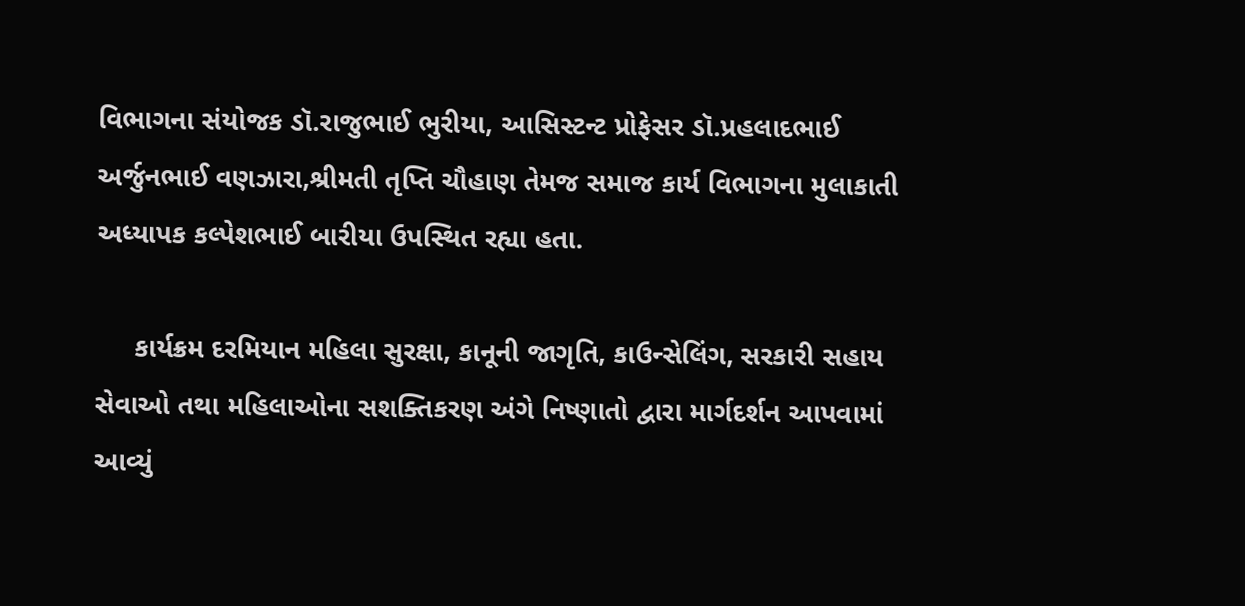વિભાગના સંયોજક ડૉ.રાજુભાઈ ભુરીયા, આસિસ્ટન્ટ પ્રોફેસર ડૉ.પ્રહલાદભાઈ અર્જુનભાઈ વણઝારા,શ્રીમતી તૃપ્તિ ચૌહાણ તેમજ સમાજ કાર્ય વિભાગના મુલાકાતી અધ્યાપક કલ્પેશભાઈ બારીયા ઉપસ્થિત રહ્યા હતા.

     કાર્યક્રમ દરમિયાન મહિલા સુરક્ષા, કાનૂની જાગૃતિ, કાઉન્સેલિંગ, સરકારી સહાય સેવાઓ તથા મહિલાઓના સશક્તિકરણ અંગે નિષ્ણાતો દ્વારા માર્ગદર્શન આપવામાં આવ્યું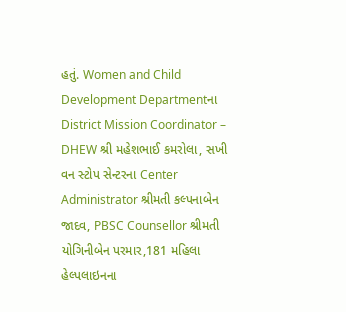હતું. Women and Child Development Departmentના District Mission Coordinator – DHEW શ્રી મહેશભાઈ કમરોલા, સખી વન સ્ટોપ સેન્ટરના Center Administrator શ્રીમતી કલ્પનાબેન જાદવ, PBSC Counsellor શ્રીમતી યોગિનીબેન પરમાર,181 મહિલા હેલ્પલાઇનના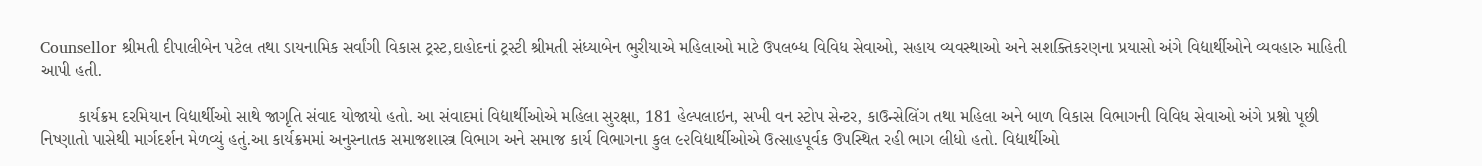Counsellor શ્રીમતી દીપાલીબેન પટેલ તથા ડાયનામિક સર્વાંગી વિકાસ ટ્રસ્ટ,દાહોદનાં ટ્રસ્ટી શ્રીમતી સંધ્યાબેન ભુરીયાએ મહિલાઓ માટે ઉપલબ્ધ વિવિધ સેવાઓ, સહાય વ્યવસ્થાઓ અને સશક્તિકરણના પ્રયાસો અંગે વિદ્યાર્થીઓને વ્યવહારુ માહિતી આપી હતી.

        કાર્યક્રમ દરમિયાન વિદ્યાર્થીઓ સાથે જાગૃતિ સંવાદ યોજાયો હતો. આ સંવાદમાં વિદ્યાર્થીઓએ મહિલા સુરક્ષા, 181 હેલ્પલાઇન, સખી વન સ્ટોપ સેન્ટર, કાઉન્સેલિંગ તથા મહિલા અને બાળ વિકાસ વિભાગની વિવિધ સેવાઓ અંગે પ્રશ્નો પૂછી નિષ્ણાતો પાસેથી માર્ગદર્શન મેળવ્યું હતું.આ કાર્યક્રમમાં અનુસ્નાતક સમાજશાસ્ત્ર વિભાગ અને સમાજ કાર્ય વિભાગના કુલ ૯૨વિદ્યાર્થીઓએ ઉત્સાહપૂર્વક ઉપસ્થિત રહી ભાગ લીધો હતો. વિદ્યાર્થીઓ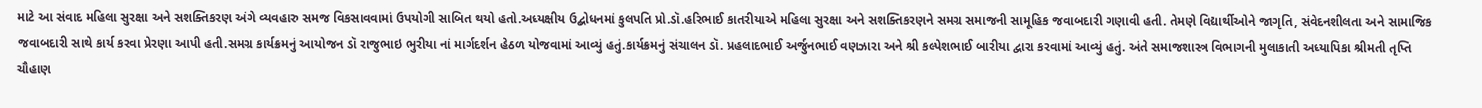માટે આ સંવાદ મહિલા સુરક્ષા અને સશક્તિકરણ અંગે વ્યવહારુ સમજ વિકસાવવામાં ઉપયોગી સાબિત થયો હતો.અધ્યક્ષીય ઉદ્બોધનમાં કુલપતિ પ્રો.ડૉ.હરિભાઈ કાતરીયાએ મહિલા સુરક્ષા અને સશક્તિકરણને સમગ્ર સમાજની સામૂહિક જવાબદારી ગણાવી હતી. તેમણે વિદ્યાર્થીઓને જાગૃતિ, સંવેદનશીલતા અને સામાજિક જવાબદારી સાથે કાર્ય કરવા પ્રેરણા આપી હતી.સમગ્ર કાર્યક્રમનું આયોજન ડૉ રાજુભાઇ ભુરીયા નાં માર્ગદર્શન હેઠળ યોજવામાં આવ્યું હતું.કાર્યક્રમનું સંચાલન ડૉ. પ્રહલાદભાઈ અર્જુનભાઈ વણઝારા અને શ્રી કલ્પેશભાઈ બારીયા દ્વારા કરવામાં આવ્યું હતું. અંતે સમાજશાસ્ત્ર વિભાગની મુલાકાતી અધ્યાપિકા શ્રીમતી તૃપ્તિ ચૌહાણ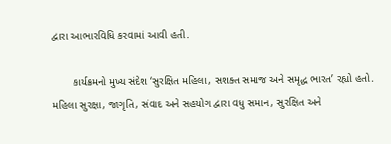દ્વારા આભારવિધિ કરવામાં આવી હતી.

       કાર્યક્રમનો મુખ્ય સંદેશ ‘સુરક્ષિત મહિલા, સશક્ત સમાજ અને સમૃદ્ધ ભારત’ રહ્યો હતો. મહિલા સુરક્ષા, જાગૃતિ, સંવાદ અને સહયોગ દ્વારા વધુ સમાન, સુરક્ષિત અને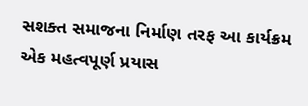સશક્ત સમાજના નિર્માણ તરફ આ કાર્યક્રમ એક મહત્વપૂર્ણ પ્રયાસ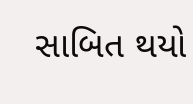સાબિત થયો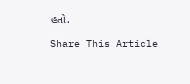હતો.

Share This Article